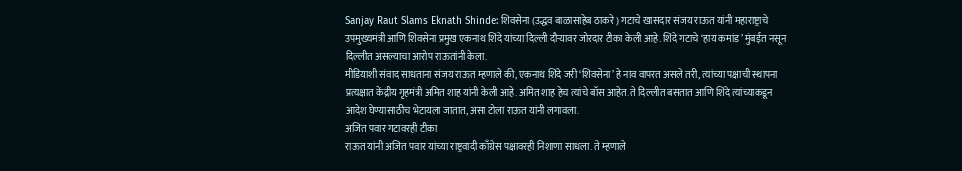Sanjay Raut Slams Eknath Shinde: शिवसेना (उद्धव बाळासाहेब ठाकरे) गटाचे खासदार संजय राऊत यांनी महाराष्ट्राचे उपमुख्यमंत्री आणि शिवसेना प्रमुख एकनाथ शिंदे यांच्या दिल्ली दौऱ्यावर जोरदार टीका केली आहे. शिंदे गटाचे ‘हाय कमांड’ मुंबईत नसून दिल्लीत असल्याचा आरोप राऊतांनी केला.
मीडियाशी संवाद साधताना संजय राऊत म्हणाले की, एकनाथ शिंदे जरी ‘शिवसेना’ हे नाव वापरत असले तरी, त्यांच्या पक्षाची स्थापना प्रत्यक्षात केंद्रीय गृहमंत्री अमित शाह यांनी केली आहे. अमित शाह हेच त्यांचे बॉस आहेत. ते दिल्लीत बसतात आणि शिंदे त्यांच्याकडून आदेश घेण्यासाठीच भेटायला जातात, असा टोला राऊत यांनी लगावला.
अजित पवार गटावरही टीका
राऊत यांनी अजित पवार यांच्या राष्ट्रवादी काँग्रेस पक्षावरही निशाणा साधला. ते म्हणाले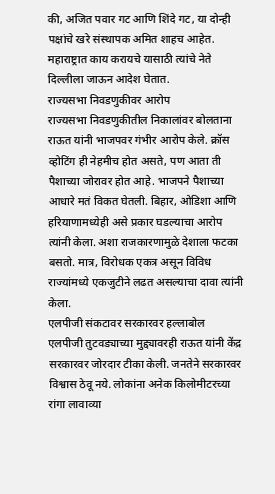की, अजित पवार गट आणि शिंदे गट, या दोन्ही पक्षांचे खरे संस्थापक अमित शाहच आहेत. महाराष्ट्रात काय करायचे यासाठी त्यांचे नेते दिल्लीला जाऊन आदेश घेतात.
राज्यसभा निवडणुकीवर आरोप
राज्यसभा निवडणुकीतील निकालांवर बोलताना राऊत यांनी भाजपवर गंभीर आरोप केले. क्रॉस व्होटिंग ही नेहमीच होत असते, पण आता ती पैशाच्या जोरावर होत आहे. भाजपने पैशाच्या आधारे मतं विकत घेतली. बिहार, ओडिशा आणि हरियाणामध्येही असे प्रकार घडल्याचा आरोप त्यांनी केला. अशा राजकारणामुळे देशाला फटका बसतो. मात्र, विरोधक एकत्र असून विविध राज्यांमध्ये एकजुटीने लढत असल्याचा दावा त्यांनी केला.
एलपीजी संकटावर सरकारवर हल्लाबोल
एलपीजी तुटवड्याच्या मुद्द्यावरही राऊत यांनी केंद्र सरकारवर जोरदार टीका केली. जनतेने सरकारवर विश्वास ठेवू नये. लोकांना अनेक किलोमीटरच्या रांगा लावाव्या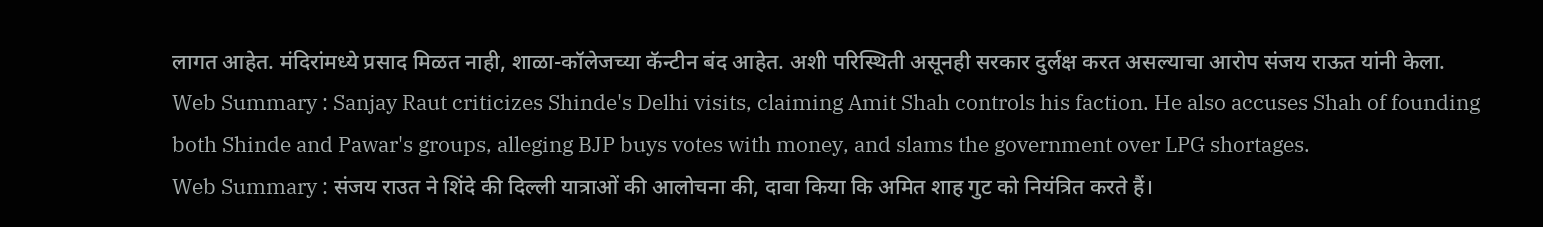लागत आहेत. मंदिरांमध्ये प्रसाद मिळत नाही, शाळा-कॉलेजच्या कॅन्टीन बंद आहेत. अशी परिस्थिती असूनही सरकार दुर्लक्ष करत असल्याचा आरोप संजय राऊत यांनी केला.
Web Summary : Sanjay Raut criticizes Shinde's Delhi visits, claiming Amit Shah controls his faction. He also accuses Shah of founding both Shinde and Pawar's groups, alleging BJP buys votes with money, and slams the government over LPG shortages.
Web Summary : संजय राउत ने शिंदे की दिल्ली यात्राओं की आलोचना की, दावा किया कि अमित शाह गुट को नियंत्रित करते हैं।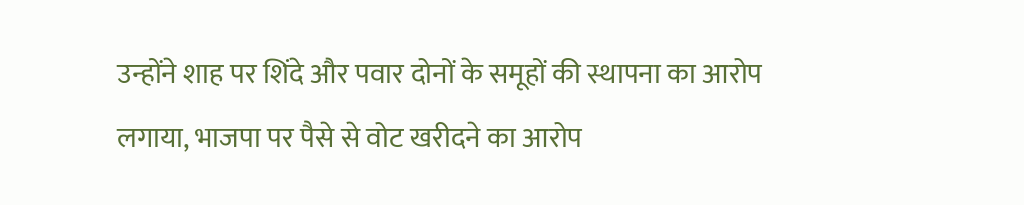उन्होंने शाह पर शिंदे और पवार दोनों के समूहों की स्थापना का आरोप लगाया, भाजपा पर पैसे से वोट खरीदने का आरोप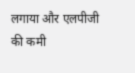लगाया और एलपीजी की कमी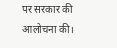पर सरकार की आलोचना की।